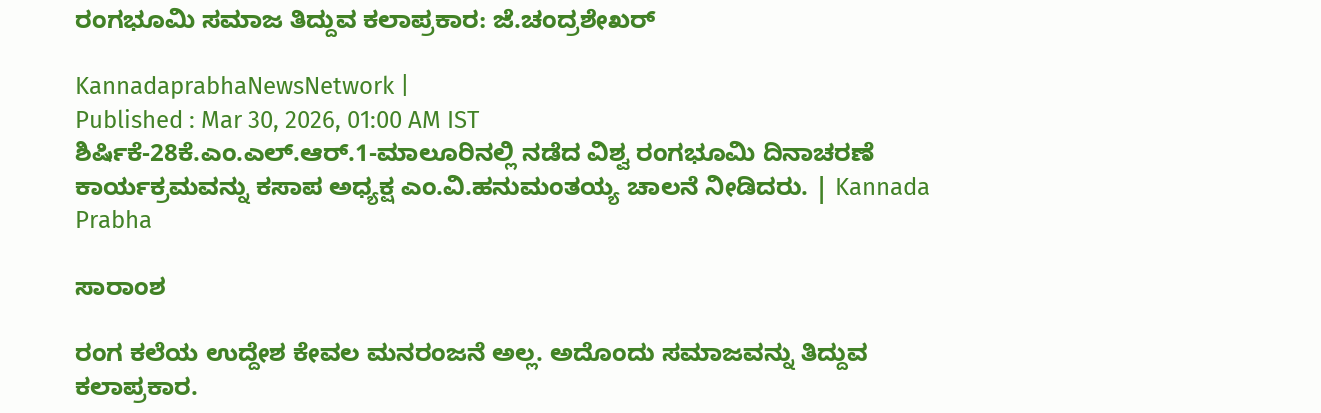ರಂಗಭೂಮಿ ಸಮಾಜ ತಿದ್ದುವ ಕಲಾಪ್ರಕಾರ: ಜೆ.ಚಂದ್ರಶೇಖರ್

KannadaprabhaNewsNetwork |
Published : Mar 30, 2026, 01:00 AM IST
ಶಿರ್ಷಿಕೆ-28ಕೆ.ಎಂ.ಎಲ್‌.ಆರ್.1-ಮಾಲೂರಿನಲ್ಲಿ ನಡೆದ ವಿಶ್ವ ರಂಗಭೂಮಿ ದಿನಾಚರಣೆ ಕಾರ್ಯಕ್ರಮವನ್ನು ಕಸಾಪ ಅಧ್ಯಕ್ಷ ಎಂ.ವಿ.ಹನುಮಂತಯ್ಯ ಚಾಲನೆ ನೀಡಿದರು. | Kannada Prabha

ಸಾರಾಂಶ

ರಂಗ ಕಲೆಯ ಉದ್ದೇಶ ಕೇವಲ ಮನರಂಜನೆ ಅಲ್ಲ. ಅದೊಂದು ಸಮಾಜವನ್ನು ತಿದ್ದುವ ಕಲಾಪ್ರಕಾರ.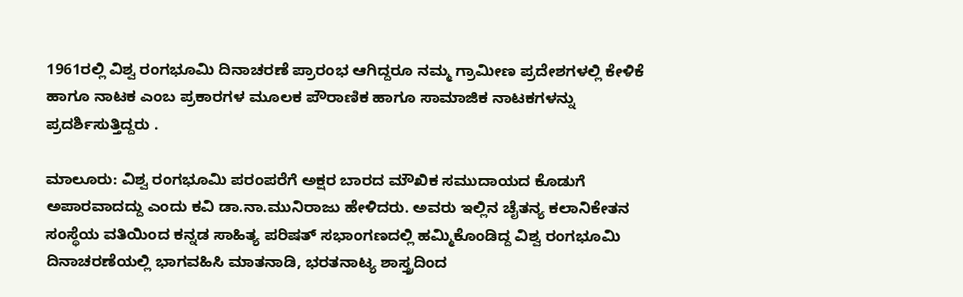1961ರಲ್ಲಿ ವಿಶ್ವ ರಂಗಭೂಮಿ ದಿನಾಚರಣೆ ಪ್ರಾರಂಭ ಆಗಿದ್ದರೂ ನಮ್ಮ ಗ್ರಾಮೀಣ ಪ್ರದೇಶಗಳಲ್ಲಿ ಕೇಳಿಕೆ ಹಾಗೂ ನಾಟಕ ಎಂಬ ಪ್ರಕಾರಗಳ ಮೂಲಕ ಪೌರಾಣಿಕ ಹಾಗೂ ಸಾಮಾಜಿಕ ನಾಟಕಗಳನ್ನು ಪ್ರದರ್ಶಿಸುತ್ತಿದ್ದರು .

ಮಾಲೂರು: ವಿಶ್ವ ರಂಗಭೂಮಿ ಪರಂಪರೆಗೆ ಅಕ್ಷರ ಬಾರದ ಮೌಖಿಕ ಸಮುದಾಯದ ಕೊಡುಗೆ ಅಪಾರವಾದದ್ದು ಎಂದು ಕವಿ ಡಾ.ನಾ.ಮುನಿರಾಜು ಹೇಳಿದರು. ಅವರು ಇಲ್ಲಿನ ಚೈತನ್ಯ ಕಲಾನಿಕೇತನ ಸಂಸ್ಥೆಯ ವತಿಯಿಂದ ಕನ್ನಡ ಸಾಹಿತ್ಯ ಪರಿಷತ್‌ ಸಭಾಂಗಣದಲ್ಲಿ ಹಮ್ಮಿಕೊಂಡಿದ್ದ ವಿಶ್ವ ರಂಗಭೂಮಿ ದಿನಾಚರಣೆಯಲ್ಲಿ ಭಾಗವಹಿಸಿ ಮಾತನಾಡಿ, ಭರತನಾಟ್ಯ ಶಾಸ್ತ್ರದಿಂದ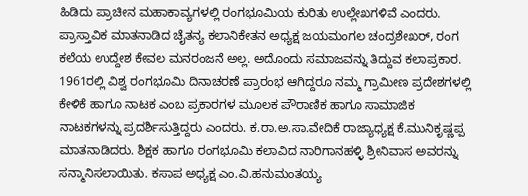ಹಿಡಿದು ಪ್ರಾಚೀನ ಮಹಾಕಾವ್ಯಗಳಲ್ಲಿ ರಂಗಭೂಮಿಯ ಕುರಿತು ಉಲ್ಲೇಖಗಳಿವೆ ಎಂದರು. ಪ್ರಾಸ್ತಾವಿಕ ಮಾತನಾಡಿದ ಚೈತನ್ಯ ಕಲಾನಿಕೇತನ ಅಧ್ಯಕ್ಷ ಜಯಮಂಗಲ ಚಂದ್ರಶೇಖರ್‌, ರಂಗ ಕಲೆಯ ಉದ್ದೇಶ ಕೇವಲ ಮನರಂಜನೆ ಅಲ್ಲ. ಅದೊಂದು ಸಮಾಜವನ್ನು ತಿದ್ದುವ ಕಲಾಪ್ರಕಾರ. 1961ರಲ್ಲಿ ವಿಶ್ವ ರಂಗಭೂಮಿ ದಿನಾಚರಣೆ ಪ್ರಾರಂಭ ಆಗಿದ್ದರೂ ನಮ್ಮ ಗ್ರಾಮೀಣ ಪ್ರದೇಶಗಳಲ್ಲಿ ಕೇಳಿಕೆ ಹಾಗೂ ನಾಟಕ ಎಂಬ ಪ್ರಕಾರಗಳ ಮೂಲಕ ಪೌರಾಣಿಕ ಹಾಗೂ ಸಾಮಾಜಿಕ ನಾಟಕಗಳನ್ನು ಪ್ರದರ್ಶಿಸುತ್ತಿದ್ದರು ಎಂದರು. ಕ.ರಾ.ಅ.ಸಾ.ವೇದಿಕೆ ರಾಜ್ಯಾಧ್ಯಕ್ಷ ಕೆ.ಮುನಿಕೃಷ್ಣಪ್ಪ ಮಾತನಾಡಿದರು. ಶಿಕ್ಷಕ ಹಾಗೂ ರಂಗಭೂಮಿ ಕಲಾವಿದ ನಾರಿಗಾನಹಳ್ಳಿ ಶ್ರೀನಿವಾಸ ಅವರನ್ನು ಸನ್ಮಾನಿಸಲಾಯಿತು. ಕಸಾಪ ಅಧ್ಯಕ್ಷ ಎಂ.ವಿ.ಹನುಮಂತಯ್ಯ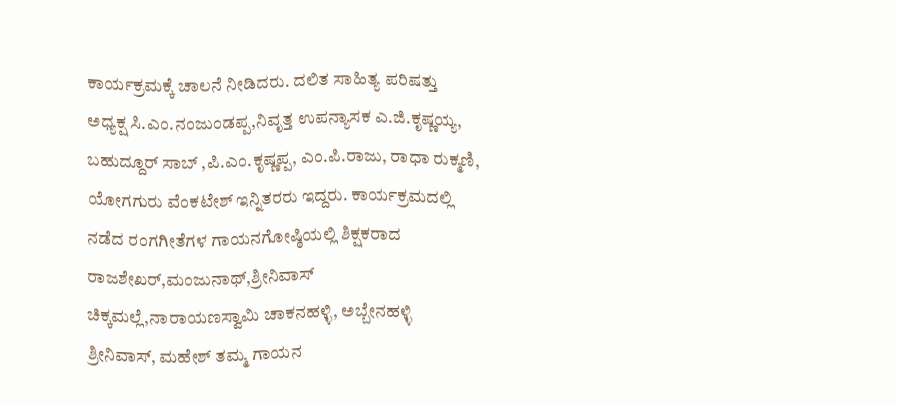ಕಾರ್ಯಕ್ರಮಕ್ಕೆ ಚಾಲನೆ ನೀಡಿದರು. ದಲಿತ ಸಾಹಿತ್ಯ ಪರಿಷತ್ತು ಅಧ್ಯಕ್ಷ ಸಿ.ಎಂ.ನಂಜುಂಡಪ್ಪ,ನಿವೃತ್ತ ಉಪನ್ಯಾಸಕ ಎ.ಜಿ.ಕೃಷ್ಣಯ್ಯ, ಬಹುದ್ದೂರ್‌ ಸಾಬ್‌ ,ಪಿ.ಎಂ.ಕೃಷ್ಣಪ್ಪ, ಎಂ.ಪಿ.ರಾಜು, ರಾಧಾ ರುಕ್ಮಣಿ, ಯೋಗಗುರು ವೆಂಕಟೇಶ್‌ ಇನ್ನಿತರರು ಇದ್ದರು. ಕಾರ್ಯಕ್ರಮದಲ್ಲಿ ನಡೆದ ರಂಗಗೀತೆಗಳ ಗಾಯನಗೋಷ್ಠಿಯಲ್ಲಿ ಶಿಕ್ಷಕರಾದ ರಾಜಶೇಖರ್‌,ಮಂಜುನಾಥ್‌,ಶ್ರೀನಿವಾಸ್‌ ಚಿಕ್ಕಮಲ್ಲೆ,ನಾರಾಯಣಸ್ವಾಮಿ ಚಾಕನಹಳ್ಳಿ, ಅಬ್ಬೇನಹಳ್ಳಿ ಶ್ರೀನಿವಾಸ್‌, ಮಹೇಶ್‌ ತಮ್ಮ ಗಾಯನ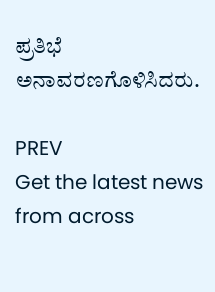ಪ್ರತಿಭೆ ಅನಾವರಣಗೊಳಿಸಿದರು.

PREV
Get the latest news from across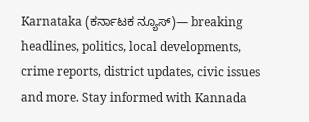Karnataka (ಕರ್ನಾಟಕ ನ್ಯೂಸ್)— breaking headlines, politics, local developments, crime reports, district updates, civic issues and more. Stay informed with Kannada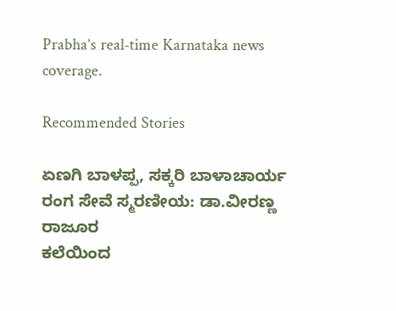Prabha’s real‑time Karnataka news coverage.

Recommended Stories

ಏಣಗಿ ಬಾಳಪ್ಪ, ಸಕ್ಕರಿ ಬಾಳಾಚಾರ್ಯ ರಂಗ ಸೇವೆ ಸ್ಮರಣೀಯ: ಡಾ.ವೀರಣ್ಣ ರಾಜೂರ
ಕಲೆಯಿಂದ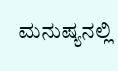ಮನುಷ್ಯನಲ್ಲಿ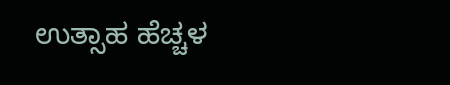ಉತ್ಸಾಹ ಹೆಚ್ಚಳ